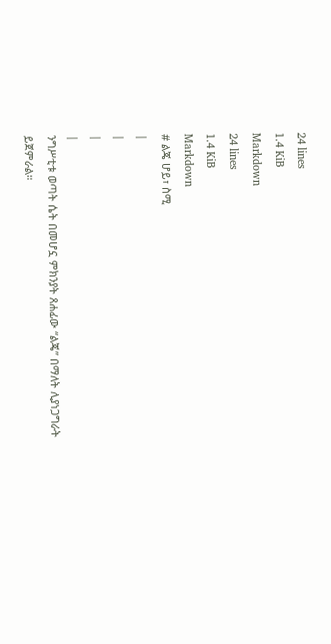24 lines
1.4 KiB
Markdown
24 lines
1.4 KiB
Markdown
# ልጄ ሆይ፣ ስሚ
|
|
|
|
ንግሥቲቱ ወጣት ሴት በመሆኗ ምክንያት ጸሐፊው “ልጄ” በማለት ሊያነጋግራት ይጀምራል።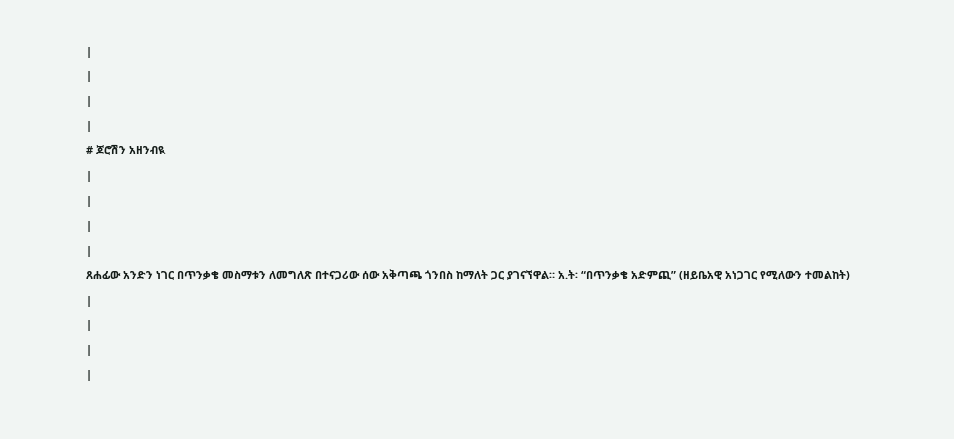|
|
|
|
# ጆሮሽን አዘንብዪ
|
|
|
|
ጸሐፊው አንድን ነገር በጥንቃቄ መስማቱን ለመግለጽ በተናጋሪው ሰው አቅጣጫ ጎንበስ ከማለት ጋር ያገናኘዋል። አ.ት፡ “በጥንቃቄ አድምጪ” (ዘይቤአዊ አነጋገር የሚለውን ተመልከት)
|
|
|
|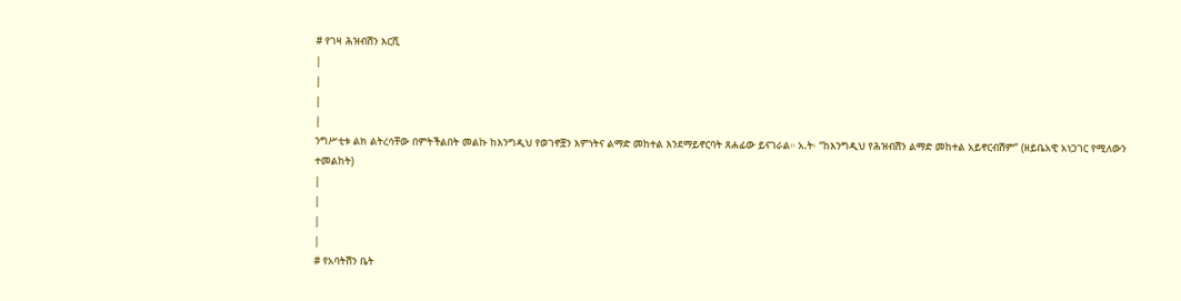# የገዛ ሕዝብሽን እርሺ
|
|
|
|
ንግሥቲቱ ልክ ልትረሳቸው በምትችልበት መልኩ ከእንግዲህ የወገኖቿን እምነትና ልማድ መከተል እንደማይኖርባት ጸሐፊው ይናገራል። አ.ት፡ “ከእንግዲህ የሕዝብሽን ልማድ መከተል አይኖርብሽም” (ዘይቤአዊ አነጋገር የሚለውን ተመልከት)
|
|
|
|
# የአባትሽን ቤት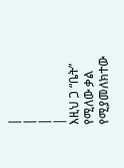|
|
|
|
እዚህ ጋ “ቤት” የሚለው ቃል የሚያመለክተው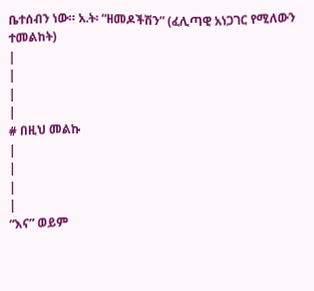ቤተሰብን ነው። አ.ት፡ “ዘመዶችሽን” (ፈሊጣዊ አነጋገር የሚለውን ተመልከት)
|
|
|
|
# በዚህ መልኩ
|
|
|
|
“እና” ወይም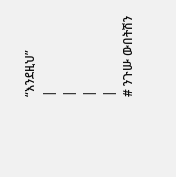“እንደዚህ”
|
|
|
|
# ንጉሡ ውበትሽን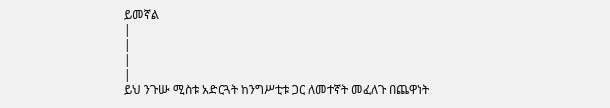ይመኛል
|
|
|
|
ይህ ንጉሡ ሚስቱ አድርጓት ከንግሥቲቱ ጋር ለመተኛት መፈለጉ በጨዋነት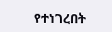የተነገረበት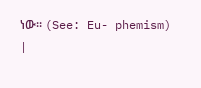ነው። (See: Eu- phemism)
|